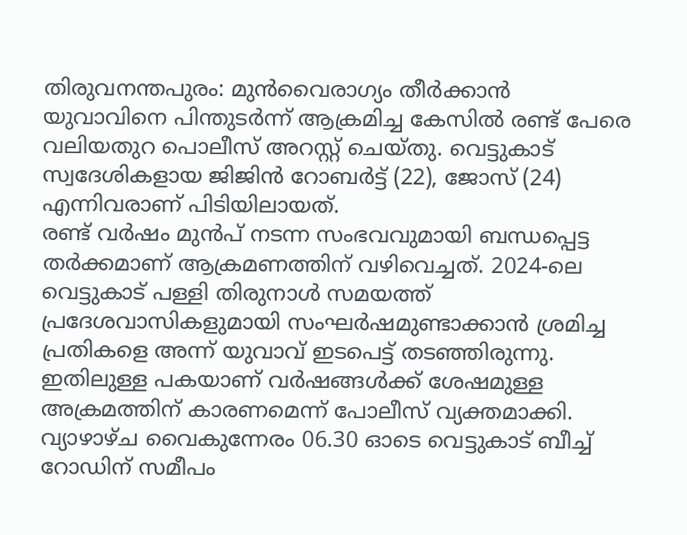തിരുവനന്തപുരം: മുൻവൈരാഗ്യം തീർക്കാൻ യുവാവിനെ പിന്തുടർന്ന് ആക്രമിച്ച കേസിൽ രണ്ട് പേരെ വലിയതുറ പൊലീസ് അറസ്റ്റ് ചെയ്തു. വെട്ടുകാട് സ്വദേശികളായ ജിജിൻ റോബർട്ട് (22), ജോസ് (24) എന്നിവരാണ് പിടിയിലായത്.
രണ്ട് വർഷം മുൻപ് നടന്ന സംഭവവുമായി ബന്ധപ്പെട്ട തർക്കമാണ് ആക്രമണത്തിന് വഴിവെച്ചത്. 2024-ലെ വെട്ടുകാട് പള്ളി തിരുനാൾ സമയത്ത് പ്രദേശവാസികളുമായി സംഘർഷമുണ്ടാക്കാൻ ശ്രമിച്ച പ്രതികളെ അന്ന് യുവാവ് ഇടപെട്ട് തടഞ്ഞിരുന്നു. ഇതിലുള്ള പകയാണ് വർഷങ്ങൾക്ക് ശേഷമുള്ള അക്രമത്തിന് കാരണമെന്ന് പോലീസ് വ്യക്തമാക്കി.
വ്യാഴാഴ്ച വൈകുന്നേരം 06.30 ഓടെ വെട്ടുകാട് ബീച്ച് റോഡിന് സമീപം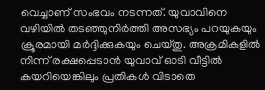വെച്ചാണ് സംഭവം നടന്നത്. യുവാവിനെ വഴിയിൽ തടഞ്ഞുനിർത്തി അസഭ്യം പറയുകയും ക്രൂരമായി മർദ്ദിക്കുകയും ചെയ്തു. അക്രമികളിൽ നിന്ന് രക്ഷപ്പെടാൻ യുവാവ് ഓടി വീട്ടിൽ കയറിയെങ്കിലും പ്രതികൾ വിടാതെ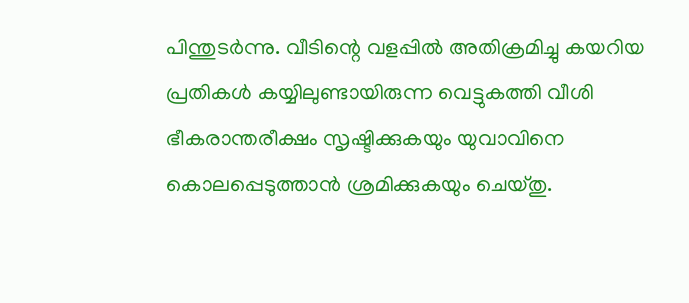പിന്തുടർന്നു. വീടിന്റെ വളപ്പിൽ അതിക്രമിച്ചു കയറിയ പ്രതികൾ കയ്യിലുണ്ടായിരുന്ന വെട്ടുകത്തി വീശി ഭീകരാന്തരീക്ഷം സൃഷ്ടിക്കുകയും യുവാവിനെ കൊലപ്പെടുത്താൻ ശ്രമിക്കുകയും ചെയ്തു.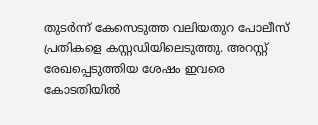തുടർന്ന് കേസെടുത്ത വലിയതുറ പോലീസ് പ്രതികളെ കസ്റ്റഡിയിലെടുത്തു. അറസ്റ്റ് രേഖപ്പെടുത്തിയ ശേഷം ഇവരെ കോടതിയിൽ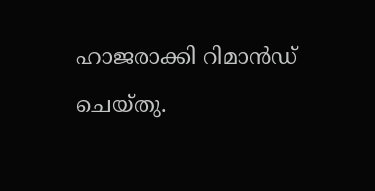ഹാജരാക്കി റിമാൻഡ് ചെയ്തു.